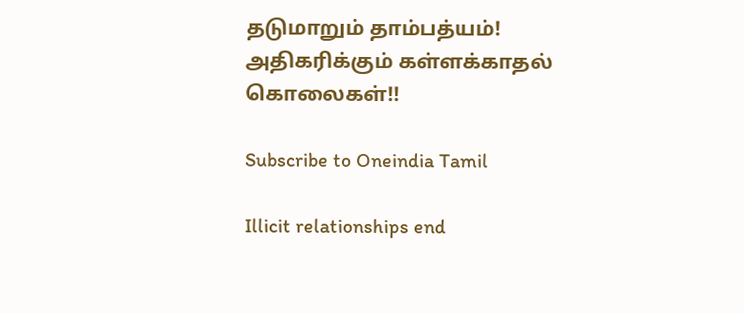தடுமாறும் தாம்பத்யம்! அதிகரிக்கும் கள்ளக்காதல் கொலைகள்!!

Subscribe to Oneindia Tamil

Illicit relationships end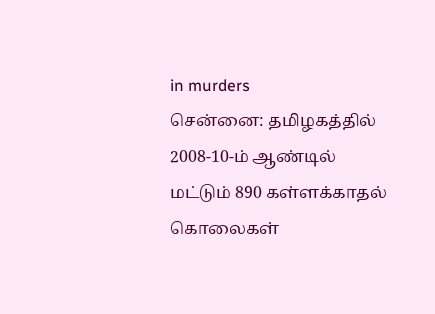in murders
சென்னை: தமிழகத்தில் 2008-10-ம் ஆண்டில் மட்டும் 890 கள்ளக்காதல் கொலைகள்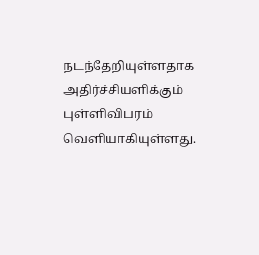நடந்தேறியுள்ளதாக அதிர்ச்சியளிக்கும் புள்ளிவிபரம் வெளியாகியுள்ளது.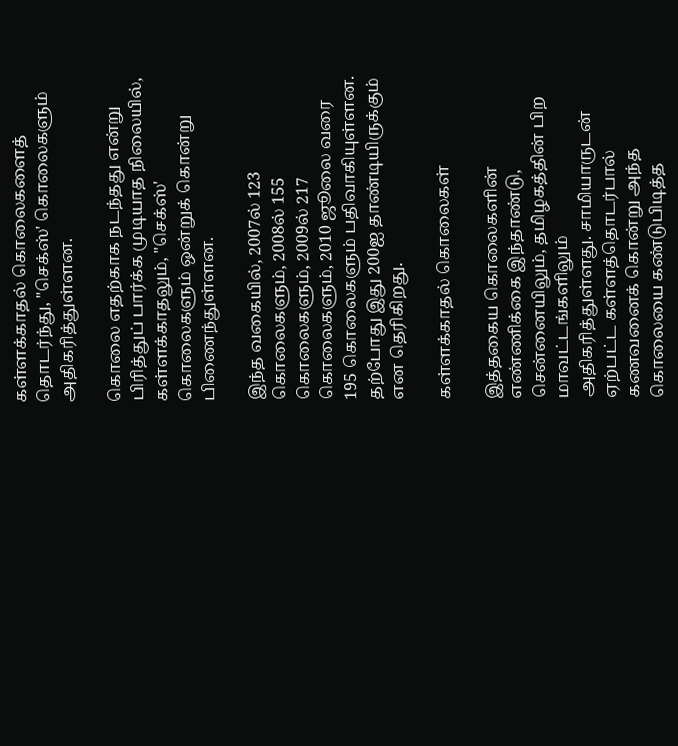கள்ளக்காதல் கொலைகளைத் தொடர்ந்து, "செக்ஸ்' கொலைகளும் அதிகரித்துள்ளன.

கொலை எதற்காக நடந்தது என்று பிரித்துப் பார்க்க முடியாத நிலையில், கள்ளக்காதலும், "செக்ஸ்' கொலைகளும் ஒன்றுக் கொன்று பிணைந்துள்ளன.

இந்த வகையில், 2007ல் 123 கொலைகளும், 2008ல் 155 கொலைகளும், 2009ல் 217 கொலைகளும், 2010 ஜூலை வரை 195 கொலைகளும் பதிவாகியுள்ளன. தற்போது இது 200ஐ தாண்டியிருக்கும் என தெரிகிறது.

கள்ளக்காதல் கொலைகள்

இத்தகைய கொலைகளின் எண்ணிக்கை இந்தாண்டு, சென்னையிலும், தமிழகத்தின் பிற மாவட்டங்களிலும் அதிகரித்துள்ளது. சாமியாருடன் ஏற்பட்ட கள்ளத்தொடர்பால் கணவனைக் கொன்று அந்த கொலையை கண்டுபிடித்த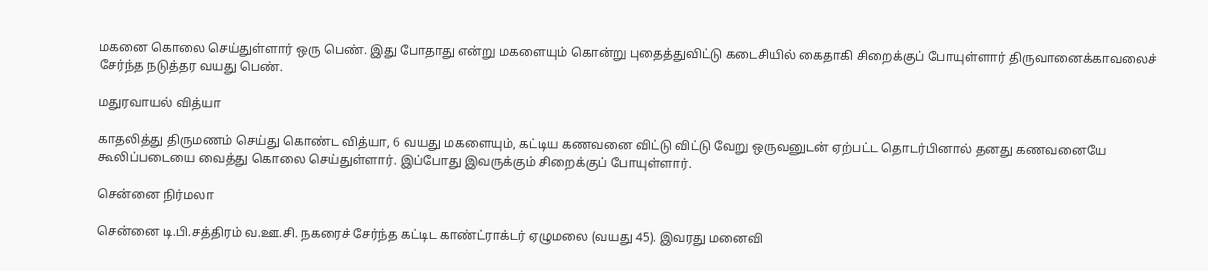மகனை கொலை செய்துள்ளார் ஒரு பெண். இது போதாது என்று மகளையும் கொன்று புதைத்துவிட்டு கடைசியில் கைதாகி சிறைக்குப் போயுள்ளார் திருவானைக்காவலைச் சேர்ந்த நடுத்தர வயது பெண்.

மதுரவாயல் வித்யா

காதலித்து திருமணம் செய்து கொண்ட வித்யா, 6 வயது மகளையும், கட்டிய கணவனை விட்டு விட்டு வேறு ஒருவனுடன் ஏற்பட்ட தொடர்பினால் தனது கணவனையே கூலிப்படையை வைத்து கொலை செய்துள்ளார். இப்போது இவருக்கும் சிறைக்குப் போயுள்ளார்.

சென்னை நிர்மலா

சென்னை டி.பி.சத்திரம் வ.ஊ.சி. நகரைச் சேர்ந்த கட்டிட காண்ட்ராக்டர் ஏழுமலை (வயது 45). இவரது மனைவி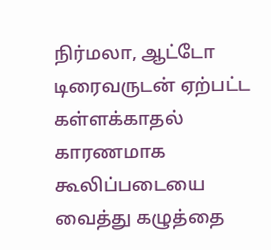நிர்மலா, ஆட்டோ டிரைவருடன் ஏற்பட்ட கள்ளக்காதல் காரணமாக கூலிப்படையை வைத்து கழுத்தை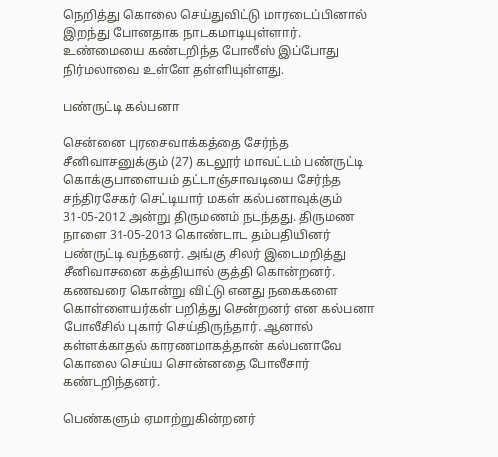நெறித்து கொலை செய்துவிட்டு மாரடைப்பினால் இறந்து போனதாக நாடகமாடியுள்ளார். உண்மையை கண்டறிந்த போலீஸ் இப்போது நிர்மலாவை உள்ளே தள்ளியுள்ளது.

பண்ருட்டி கல்பனா

சென்னை புரசைவாக்கத்தை சேர்ந்த சீனிவாசனுக்கும் (27) கடலூர் மாவட்டம் பண்ருட்டி கொக்குபாளையம் தட்டாஞ்சாவடியை சேர்ந்த சந்திரசேகர் செட்டியார் மகள் கல்பனாவுக்கும் 31-05-2012 அன்று திருமணம் நடந்தது. திருமண நாளை 31-05-2013 கொண்டாட தம்பதியினர் பண்ருட்டி வந்தனர். அங்கு சிலர் இடைமறித்து சீனிவாசனை கத்தியால் குத்தி கொன்றனர். கணவரை கொன்று விட்டு எனது நகைகளை கொள்ளையர்கள் பறித்து சென்றனர் என கல்பனா போலீசில் புகார் செய்திருந்தார். ஆனால் கள்ளக்காதல் காரணமாகத்தான் கல்பனாவே கொலை செய்ய சொன்னதை போலீசார் கண்டறிந்தனர்.

பெண்களும் ஏமாற்றுகின்றனர்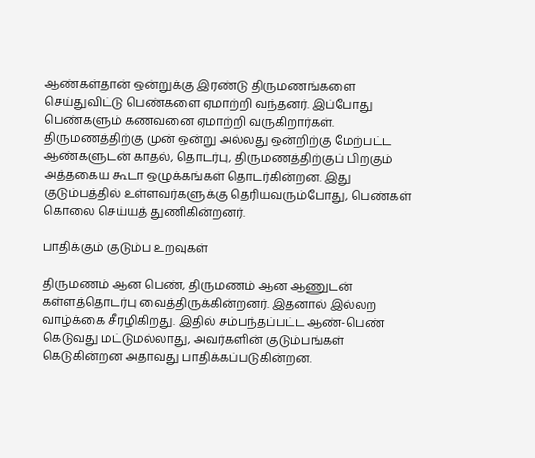ஆண்கள்தான் ஒன்றுக்கு இரண்டு திருமணங்களை செய்துவிட்டு பெண்களை ஏமாற்றி வந்தனர். இப்போது பெண்களும் கணவனை ஏமாற்றி வருகிறார்கள். திருமணத்திற்கு முன் ஒன்று அல்லது ஒன்றிற்கு மேற்பட்ட ஆண்களுடன் காதல், தொடர்பு, திருமணத்திற்குப் பிறகும் அத்தகைய கூடா ஒழுக்கங்கள் தொடர்கின்றன. இது குடும்பத்தில் உள்ளவர்களுக்கு தெரியவரும்போது, பெண்கள் கொலை செய்யத் துணிகின்றனர்.

பாதிக்கும் குடும்ப உறவுகள்

திருமணம் ஆன பெண், திருமணம் ஆன ஆணுடன் கள்ளத்தொடர்பு வைத்திருக்கின்றனர். இதனால் இல்லற வாழ்க்கை சீரழிகிறது. இதில் சம்பந்தப்பட்ட ஆண்-பெண் கெடுவது மட்டுமல்லாது, அவர்களின் குடும்பங்கள் கெடுகின்றன அதாவது பாதிக்கப்படுகின்றன.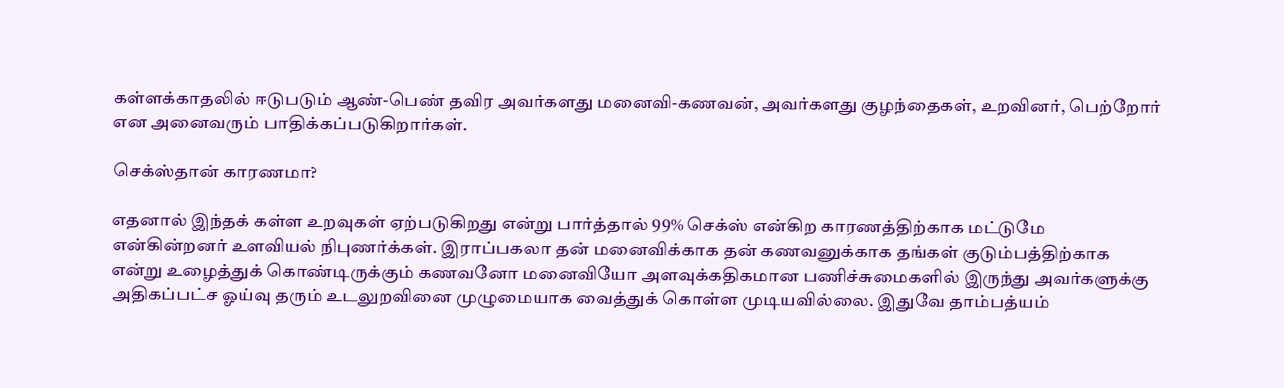கள்ளக்காதலில் ஈடுபடும் ஆண்-பெண் தவிர அவர்களது மனைவி-கணவன், அவர்களது குழந்தைகள், உறவினர், பெற்றோர் என அனைவரும் பாதிக்கப்படுகிறார்கள்.

செக்ஸ்தான் காரணமா?

எதனால் இந்தக் கள்ள உறவுகள் ஏற்படுகிறது என்று பார்த்தால் 99% செக்ஸ் என்கிற காரணத்திற்காக மட்டுமே என்கின்றனர் உளவியல் நிபுணர்க்கள். இராப்பகலா தன் மனைவிக்காக தன் கணவனுக்காக தங்கள் குடும்பத்திற்காக என்று உழைத்துக் கொண்டிருக்கும் கணவனோ மனைவியோ அளவுக்கதிகமான பணிச்சுமைகளில் இருந்து அவர்களுக்கு அதிகப்பட்ச ஓய்வு தரும் உடலுறவினை முழுமையாக வைத்துக் கொள்ள முடியவில்லை. இதுவே தாம்பத்யம்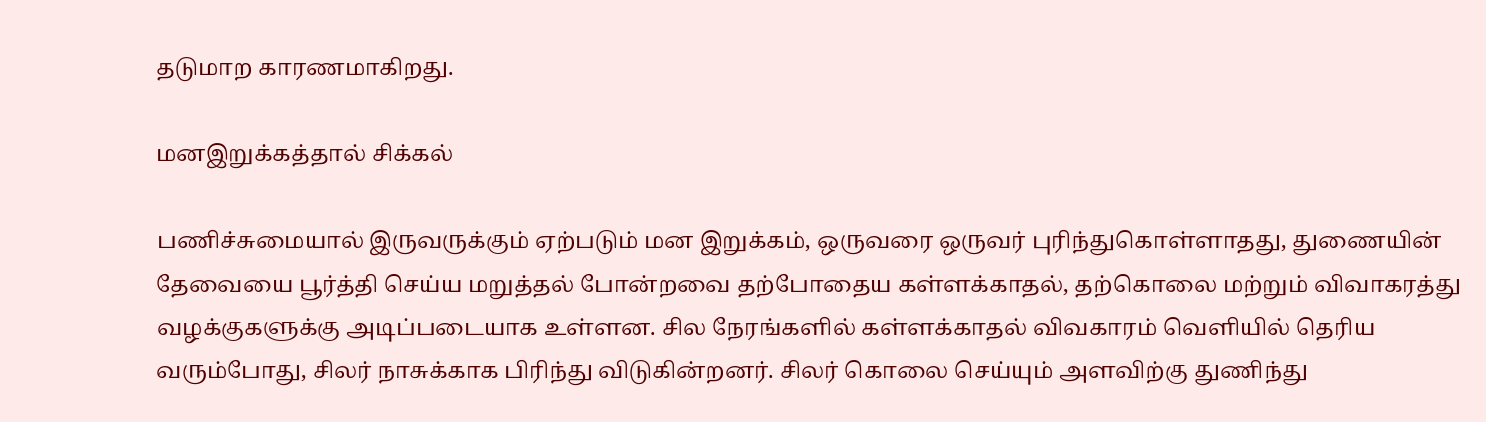தடுமாற காரணமாகிறது.

மனஇறுக்கத்தால் சிக்கல்

பணிச்சுமையால் இருவருக்கும் ஏற்படும் மன இறுக்கம், ஒருவரை ஒருவர் புரிந்துகொள்ளாதது, துணையின் தேவையை பூர்த்தி செய்ய மறுத்தல் போன்றவை தற்போதைய கள்ளக்காதல், தற்கொலை மற்றும் விவாகரத்து வழக்குகளுக்கு அடிப்படையாக உள்ளன. சில நேரங்களில் கள்ளக்காதல் விவகாரம் வெளியில் தெரிய வரும்போது, சிலர் நாசுக்காக பிரிந்து விடுகின்றனர். சிலர் கொலை செய்யும் அளவிற்கு துணிந்து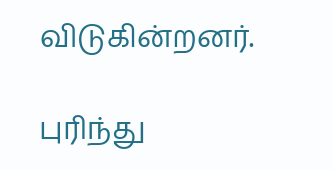விடுகின்றனர்.

புரிந்து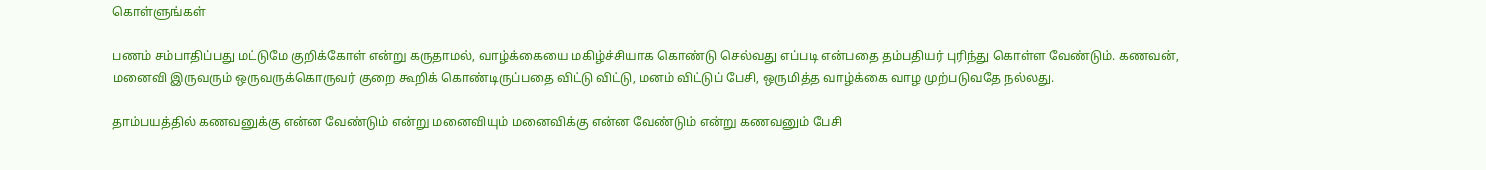கொள்ளுங்கள்

பணம் சம்பாதிப்பது மட்டுமே குறிக்கோள் என்று கருதாமல், வாழ்க்கையை மகிழ்ச்சியாக கொண்டு செல்வது எப்படி என்பதை தம்பதியர் புரிந்து கொள்ள வேண்டும். கணவன், மனைவி இருவரும் ஒருவருக்கொருவர் குறை கூறிக் கொண்டிருப்பதை விட்டு விட்டு, மனம் விட்டுப் பேசி, ஒருமித்த வாழ்க்கை வாழ முற்படுவதே நல்லது.

தாம்பயத்தில் கணவனுக்கு என்ன வேண்டும் என்று மனைவியும் மனைவிக்கு என்ன வேண்டும் என்று கணவனும் பேசி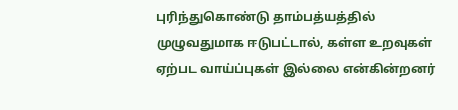புரிந்துகொண்டு தாம்பத்யத்தில் முழுவதுமாக ஈடுபட்டால், கள்ள உறவுகள் ஏற்பட வாய்ப்புகள் இல்லை என்கின்றனர்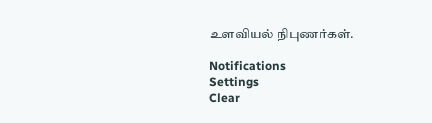உளவியல் நிபுணர்கள்.

Notifications
Settings
Clear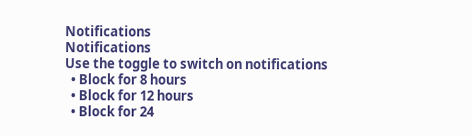Notifications
Notifications
Use the toggle to switch on notifications
  • Block for 8 hours
  • Block for 12 hours
  • Block for 24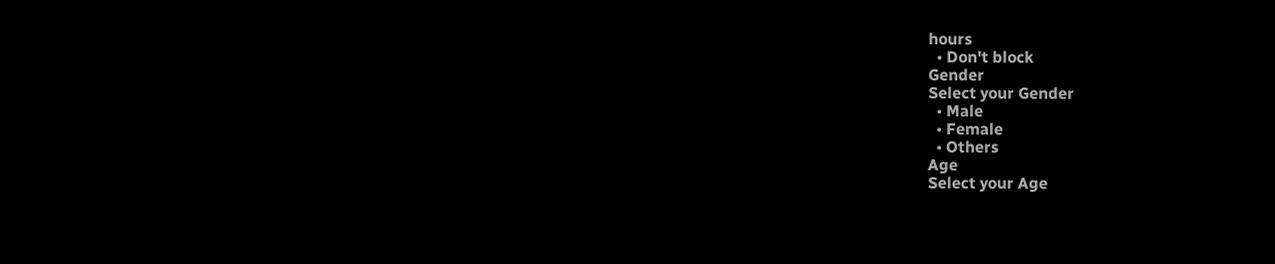hours
  • Don't block
Gender
Select your Gender
  • Male
  • Female
  • Others
Age
Select your Age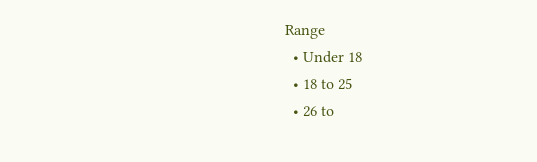Range
  • Under 18
  • 18 to 25
  • 26 to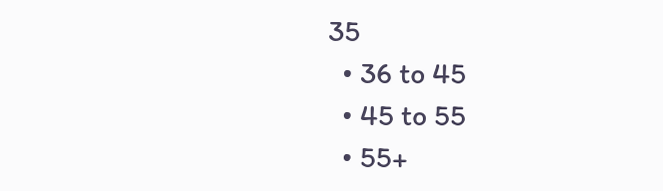35
  • 36 to 45
  • 45 to 55
  • 55+